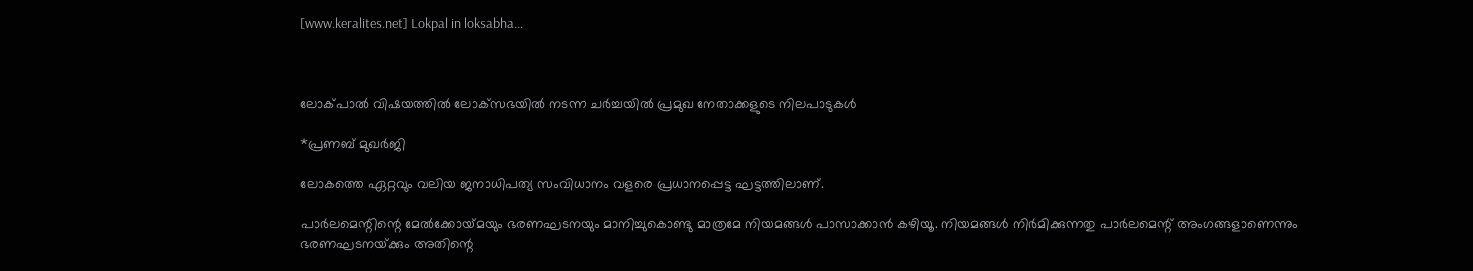[www.keralites.net] Lokpal in loksabha...



ലോക്‌പാല്‍ വിഷയത്തില്‍ ലോക്‌സഭയില്‍ നടന്ന ചര്‍ച്ചയില്‍ പ്രമുഖ നേതാക്കളുടെ നിലപാടുകള്‍

*പ്രണബ്‌ മുഖര്‍ജി

ലോകത്തെ ഏറ്റവും വലിയ ജനാധിപത്യ സംവിധാനം വളരെ പ്രധാനപ്പെട്ട ഘട്ടത്തിലാണ്‌.

പാര്‍ലമെന്റിന്റെ മേല്‍ക്കോയ്‌മയും ഭരണഘടനയും മാനിച്ചുകൊണ്ടു മാത്രമേ നിയമങ്ങള്‍ പാസാക്കാന്‍ കഴിയൂ. നിയമങ്ങള്‍ നിര്‍മിക്കുന്നതു പാര്‍ലമെന്റ്‌ അംഗങ്ങളാണെന്നും ഭരണഘടനയ്‌ക്കും അതിന്റെ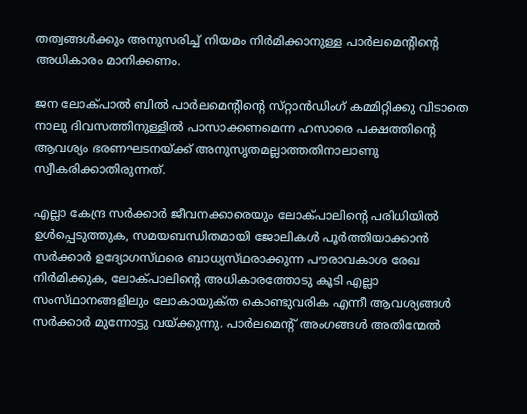തത്വങ്ങള്‍ക്കും അനുസരിച്ച്‌ നിയമം നിര്‍മിക്കാനുള്ള പാര്‍ലമെന്റിന്റെ അധികാരം മാനിക്കണം.

ജന ലോക്‌പാല്‍ ബില്‍ പാര്‍ലമെന്റിന്റെ സ്‌റ്റാന്‍ഡിംഗ്‌ കമ്മിറ്റിക്കു വിടാതെ നാലു ദിവസത്തിനുള്ളില്‍ പാസാക്കണമെന്ന ഹസാരെ പക്ഷത്തിന്റെ ആവശ്യം ഭരണഘടനയ്‌ക്ക് അനുസൃതമല്ലാത്തതിനാലാണു സ്വീകരിക്കാതിരുന്നത്‌.

എല്ലാ കേന്ദ്ര സര്‍ക്കാര്‍ ജീവനക്കാരെയും ലോക്‌പാലിന്റെ പരിധിയില്‍ ഉള്‍പ്പെടുത്തുക, സമയബന്ധിതമായി ജോലികള്‍ പൂര്‍ത്തിയാക്കാന്‍ സര്‍ക്കാര്‍ ഉദ്യോഗസ്‌ഥരെ ബാധ്യസ്‌ഥരാക്കുന്ന പൗരാവകാശ രേഖ നിര്‍മിക്കുക, ലോക്‌പാലിന്റെ അധികാരത്തോടു കൂടി എല്ലാ സംസ്‌ഥാനങ്ങളിലും ലോകായുക്‌ത കൊണ്ടുവരിക എന്നീ ആവശ്യങ്ങള്‍ സര്‍ക്കാര്‍ മുന്നോട്ടു വയ്‌ക്കുന്നു. പാര്‍ലമെന്റ്‌ അംഗങ്ങള്‍ അതിന്മേല്‍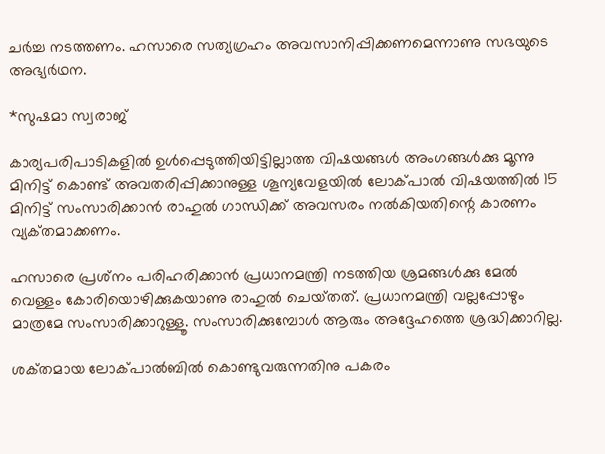ചര്‍ച്ച നടത്തണം. ഹസാരെ സത്യഗ്രഹം അവസാനിപ്പിക്കണമെന്നാണു സഭയുടെ അഭ്യര്‍ഥന.

*സുഷമാ സ്വരാജ്‌

കാര്യപരിപാടികളില്‍ ഉള്‍പ്പെടുത്തിയിട്ടില്ലാത്ത വിഷയങ്ങള്‍ അംഗങ്ങള്‍ക്കു മൂന്നു മിനിട്ട്‌ കൊണ്ട്‌ അവതരിപ്പിക്കാനുള്ള ശൂന്യവേളയില്‍ ലോക്‌പാല്‍ വിഷയത്തില്‍ 15 മിനിട്ട്‌ സംസാരിക്കാന്‍ രാഹുല്‍ ഗാന്ധിക്ക്‌ അവസരം നല്‍കിയതിന്റെ കാരണം വ്യക്‌തമാക്കണം.

ഹസാരെ പ്രശ്‌നം പരിഹരിക്കാന്‍ പ്രധാനമന്ത്രി നടത്തിയ ശ്രമങ്ങള്‍ക്കു മേല്‍ വെള്ളം കോരിയൊഴിക്കുകയാണു രാഹുല്‍ ചെയ്‌തത്‌. പ്രധാനമന്ത്രി വല്ലപ്പോഴും മാത്രമേ സംസാരിക്കാറുള്ളൂ. സംസാരിക്കുമ്പോള്‍ ആരും അദ്ദേഹത്തെ ശ്രദ്ധിക്കാറില്ല.

ശക്‌തമായ ലോക്‌പാല്‍ബില്‍ കൊണ്ടുവരുന്നതിനു പകരം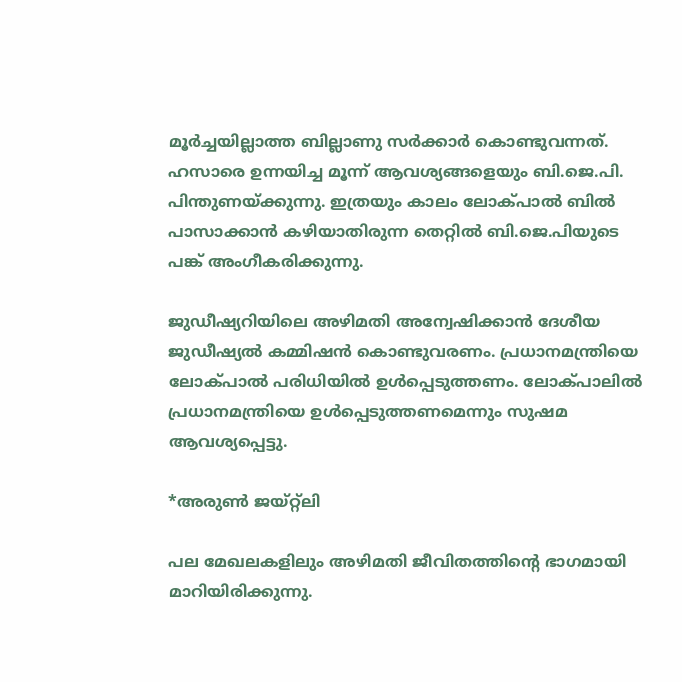മൂര്‍ച്ചയില്ലാത്ത ബില്ലാണു സര്‍ക്കാര്‍ കൊണ്ടുവന്നത്‌. ഹസാരെ ഉന്നയിച്ച മൂന്ന്‌ ആവശ്യങ്ങളെയും ബി.ജെ.പി. പിന്തുണയ്‌ക്കുന്നു. ഇത്രയും കാലം ലോക്‌പാല്‍ ബില്‍ പാസാക്കാന്‍ കഴിയാതിരുന്ന തെറ്റില്‍ ബി.ജെ.പിയുടെ പങ്ക്‌ അംഗീകരിക്കുന്നു.

ജുഡീഷ്യറിയിലെ അഴിമതി അന്വേഷിക്കാന്‍ ദേശീയ ജുഡീഷ്യല്‍ കമ്മിഷന്‍ കൊണ്ടുവരണം. പ്രധാനമന്ത്രിയെ ലോക്‌പാല്‍ പരിധിയില്‍ ഉള്‍പ്പെടുത്തണം. ലോക്‌പാലില്‍ പ്രധാനമന്ത്രിയെ ഉള്‍പ്പെടുത്തണമെന്നും സുഷമ ആവശ്യപ്പെട്ടു.

*അരുണ്‍ ജയ്‌റ്റ്ലി

പല മേഖലകളിലും അഴിമതി ജീവിതത്തിന്റെ ഭാഗമായി മാറിയിരിക്കുന്നു.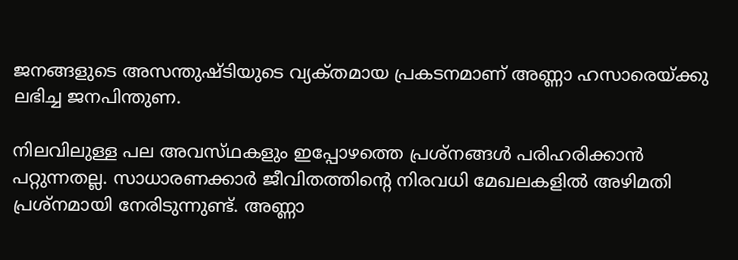ജനങ്ങളുടെ അസന്തുഷ്‌ടിയുടെ വ്യക്‌തമായ പ്രകടനമാണ്‌ അണ്ണാ ഹസാരെയ്‌ക്കു ലഭിച്ച ജനപിന്തുണ.

നിലവിലുള്ള പല അവസ്‌ഥകളും ഇപ്പോഴത്തെ പ്രശ്‌നങ്ങള്‍ പരിഹരിക്കാന്‍ പറ്റുന്നതല്ല. സാധാരണക്കാര്‍ ജീവിതത്തിന്റെ നിരവധി മേഖലകളില്‍ അഴിമതി പ്രശ്‌നമായി നേരിടുന്നുണ്ട്‌. അണ്ണാ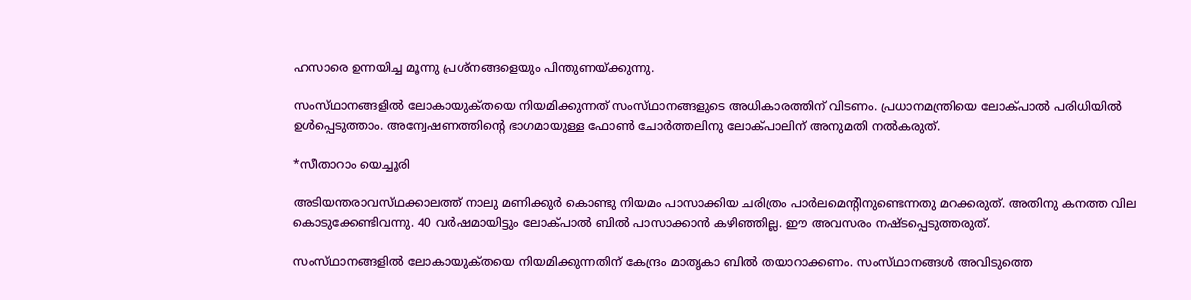ഹസാരെ ഉന്നയിച്ച മൂന്നു പ്രശ്‌നങ്ങളെയും പിന്തുണയ്‌ക്കുന്നു.

സംസ്‌ഥാനങ്ങളില്‍ ലോകായുക്‌തയെ നിയമിക്കുന്നത്‌ സംസ്‌ഥാനങ്ങളുടെ അധികാരത്തിന്‌ വിടണം. പ്രധാനമന്ത്രിയെ ലോക്‌പാല്‍ പരിധിയില്‍ ഉള്‍പ്പെടുത്താം. അന്വേഷണത്തിന്റെ ഭാഗമായുള്ള ഫോണ്‍ ചോര്‍ത്തലിനു ലോക്‌പാലിന്‌ അനുമതി നല്‍കരുത്‌.

*സീതാറാം യെച്ചൂരി

അടിയന്തരാവസ്‌ഥക്കാലത്ത്‌ നാലു മണിക്കുര്‍ കൊണ്ടു നിയമം പാസാക്കിയ ചരിത്രം പാര്‍ലമെന്റിനുണ്ടെന്നതു മറക്കരുത്‌. അതിനു കനത്ത വില കൊടുക്കേണ്ടിവന്നു. 40 വര്‍ഷമായിട്ടും ലോക്‌പാല്‍ ബില്‍ പാസാക്കാന്‍ കഴിഞ്ഞില്ല. ഈ അവസരം നഷ്‌ടപ്പെടുത്തരുത്‌.

സംസ്‌ഥാനങ്ങളില്‍ ലോകായുക്‌തയെ നിയമിക്കുന്നതിന്‌ കേന്ദ്രം മാതൃകാ ബില്‍ തയാറാക്കണം. സംസ്‌ഥാനങ്ങള്‍ അവിടുത്തെ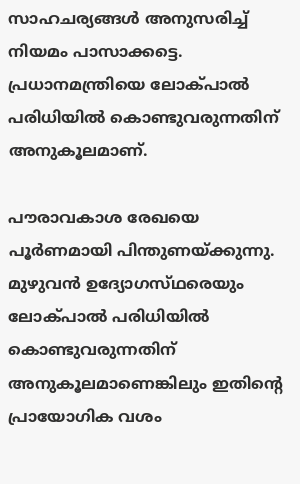സാഹചര്യങ്ങള്‍ അനുസരിച്ച്‌ നിയമം പാസാക്കട്ടെ. പ്രധാനമന്ത്രിയെ ലോക്‌പാല്‍ പരിധിയില്‍ കൊണ്ടുവരുന്നതിന്‌ അനുകൂലമാണ്‌.

പൗരാവകാശ രേഖയെ പൂര്‍ണമായി പിന്തുണയ്‌ക്കുന്നു. മുഴുവന്‍ ഉദ്യോഗസ്‌ഥരെയും ലോക്‌പാല്‍ പരിധിയില്‍ കൊണ്ടുവരുന്നതിന്‌ അനുകൂലമാണെങ്കിലും ഇതിന്റെ പ്രായോഗിക വശം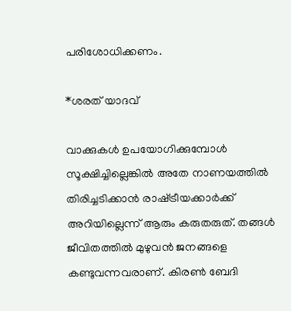പരിശോധിക്കണം.

*ശരത്‌ യാദവ്‌

വാക്കുകള്‍ ഉപയോഗിക്കുമ്പോള്‍ സൂക്ഷിച്ചില്ലെങ്കില്‍ അതേ നാണയത്തില്‍ തിരിച്ചടിക്കാന്‍ രാഷ്‌ട്രീയക്കാര്‍ക്ക്‌ അറിയില്ലെന്ന്‌ ആരും കരുതരുത്‌. തങ്ങള്‍ ജീവിതത്തില്‍ മുഴുവന്‍ ജനങ്ങളെ കണ്ടുവന്നവരാണ്‌. കിരണ്‍ ബേദി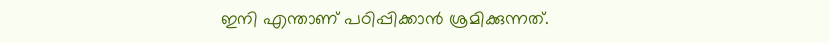ഇനി എന്താണ്‌ പഠിപ്പിക്കാന്‍ ശ്രമിക്കുന്നത്‌.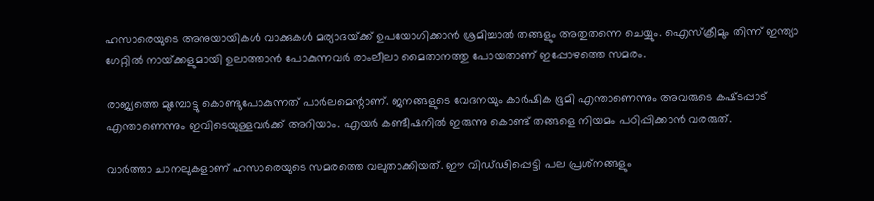ഹസാരെയുടെ അനുയായികള്‍ വാക്കുകള്‍ മര്യാദയ്‌ക്ക് ഉപയോഗിക്കാന്‍ ശ്രമിച്ചാല്‍ തങ്ങളും അതുതന്നെ ചെയ്യും. ഐസ്‌ക്രീമും തിന്ന്‌ ഇന്ത്യാ ഗേറ്റില്‍ നായ്‌ക്കളുമായി ഉലാത്താന്‍ പോകുന്നവര്‍ രാംലീലാ മൈതാനത്തു പോയതാണ്‌ ഇപ്പോഴത്തെ സമരം.

രാജ്യത്തെ മുമ്പോട്ടു കൊണ്ടുപോകുന്നത്‌ പാര്‍ലമെന്റാണ്‌. ജനങ്ങളുടെ വേദനയും കാര്‍ഷിക ഭൂമി എന്താണെന്നും അവരുടെ കഷ്‌ടപ്പാട്‌ എന്താണെന്നും ഇവിടെയുള്ളവര്‍ക്ക്‌ അറിയാം. എയര്‍ കണ്ടീഷനില്‍ ഇരുന്നു കൊണ്ട്‌ തങ്ങളെ നിയമം പഠിപ്പിക്കാന്‍ വരരുത്‌.

വാര്‍ത്താ ചാനലുകളാണ്‌ ഹസാരെയുടെ സമരത്തെ വലുതാക്കിയത്‌. ഈ വിഡ്‌ഢിപ്പെട്ടി പല പ്രശ്‌നങ്ങളും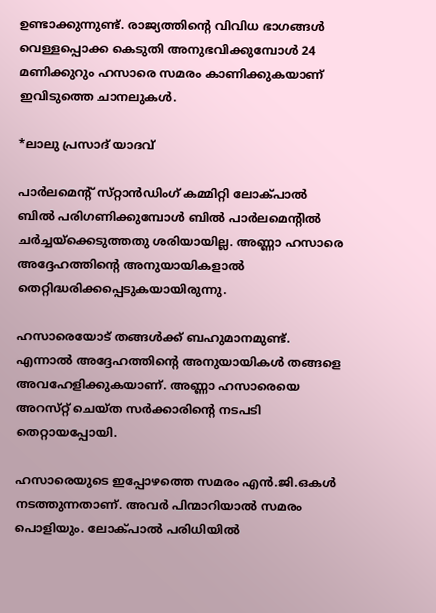ഉണ്ടാക്കുന്നുണ്ട്‌. രാജ്യത്തിന്റെ വിവിധ ഭാഗങ്ങള്‍ വെള്ളപ്പൊക്ക കെടുതി അനുഭവിക്കുമ്പോള്‍ 24 മണിക്കുറും ഹസാരെ സമരം കാണിക്കുകയാണ്‌ ഇവിടുത്തെ ചാനലുകള്‍.

*ലാലു പ്രസാദ്‌ യാദവ്‌

പാര്‍ലമെന്റ്‌ സ്‌റ്റാന്‍ഡിംഗ്‌ കമ്മിറ്റി ലോക്‌പാല്‍ ബില്‍ പരിഗണിക്കുമ്പോള്‍ ബില്‍ പാര്‍ലമെന്റില്‍ ചര്‍ച്ചയ്‌ക്കെടുത്തതു ശരിയായില്ല. അണ്ണാ ഹസാരെ അദ്ദേഹത്തിന്റെ അനുയായികളാല്‍ തെറ്റിദ്ധരിക്കപ്പെടുകയായിരുന്നു.

ഹസാരെയോട്‌ തങ്ങള്‍ക്ക്‌ ബഹുമാനമുണ്ട്‌. എന്നാല്‍ അദ്ദേഹത്തിന്റെ അനുയായികള്‍ തങ്ങളെ അവഹേളിക്കുകയാണ്‌. അണ്ണാ ഹസാരെയെ അറസ്‌റ്റ് ചെയ്‌ത സര്‍ക്കാരിന്റെ നടപടി തെറ്റായപ്പോയി.

ഹസാരെയുടെ ഇപ്പോഴത്തെ സമരം എന്‍.ജി.ഒകള്‍ നടത്തുന്നതാണ്‌. അവര്‍ പിന്മാറിയാല്‍ സമരം പൊളിയും. ലോക്‌പാല്‍ പരിധിയില്‍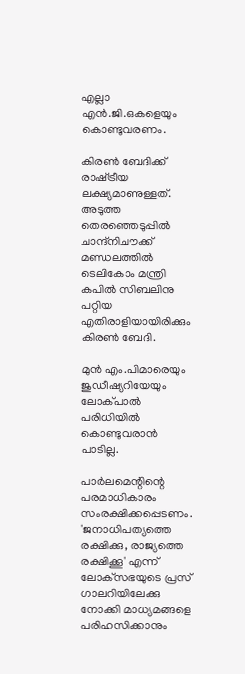എല്ലാ എന്‍.ജി.ഒകളെയും കൊണ്ടുവരണം.

കിരണ്‍ ബേദിക്ക്‌ രാഷ്‌ട്രീയ ലക്ഷ്യമാണുള്ളത്‌. അടുത്ത തെരഞ്ഞെടുപ്പില്‍ ചാന്ദ്‌നിചൗക്ക്‌ മണ്ഡലത്തില്‍ ടെലികോം മന്ത്രി കപില്‍ സിബലിനു പറ്റിയ എതിരാളിയായിരിക്കും കിരണ്‍ ബേദി.

മുന്‍ എം.പിമാരെയും ജുഡീഷ്യറിയേയും ലോക്‌പാല്‍ പരിധിയില്‍ കൊണ്ടുവരാന്‍ പാടില്ല.

പാര്‍ലമെന്റിന്റെ പരമാധികാരം സംരക്ഷിക്കപ്പെടണം. 'ജനാധിപത്യത്തെ രക്ഷിക്കു, രാജ്യത്തെ രക്ഷിക്കൂ' എന്ന്‌ ലോക്‌സഭയുടെ പ്രസ്‌ ഗാലറിയിലേക്കു നോക്കി മാധ്യമങ്ങളെ പരിഹസിക്കാനും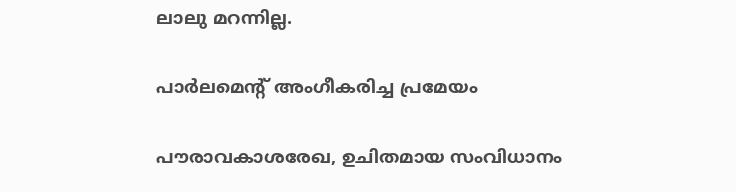ലാലു മറന്നില്ല.

പാര്‍ലമെന്റ്‌ അംഗീകരിച്ച പ്രമേയം

പൗരാവകാശരേഖ, ഉചിതമായ സംവിധാനം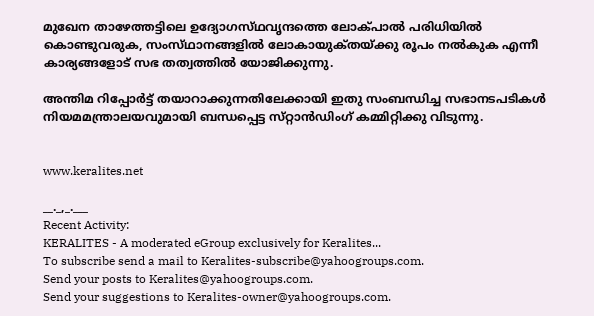മുഖേന താഴേത്തട്ടിലെ ഉദ്യോഗസ്‌ഥവൃന്ദത്തെ ലോക്‌പാല്‍ പരിധിയില്‍ കൊണ്ടുവരുക, സംസ്‌ഥാനങ്ങളില്‍ ലോകായുക്‌തയ്‌ക്കു രൂപം നല്‍കുക എന്നീ കാര്യങ്ങളോട്‌ സഭ തത്വത്തില്‍ യോജിക്കുന്നു.

അന്തിമ റിപ്പോര്‍ട്ട്‌ തയാറാക്കുന്നതിലേക്കായി ഇതു സംബന്ധിച്ച സഭാനടപടികള്‍ നിയമമന്ത്രാലയവുമായി ബന്ധപ്പെട്ട സ്‌റ്റാന്‍ഡിംഗ്‌ കമ്മിറ്റിക്കു വിടുന്നു.


www.keralites.net

__._,_.___
Recent Activity:
KERALITES - A moderated eGroup exclusively for Keralites...
To subscribe send a mail to Keralites-subscribe@yahoogroups.com.
Send your posts to Keralites@yahoogroups.com.
Send your suggestions to Keralites-owner@yahoogroups.com.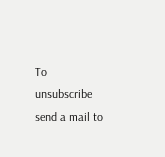To unsubscribe send a mail to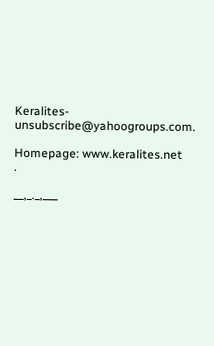Keralites-unsubscribe@yahoogroups.com.

Homepage: www.keralites.net
.

__,_._,___